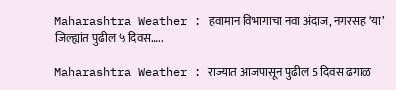Maharashtra Weather : हवामान विभागाचा नवा अंदाज, नगरसह ‘या’ जिल्ह्यांत पुढील ५ दिवस…..

Maharashtra Weather : राज्यात आजपासून पुढील 5 दिवस ढगाळ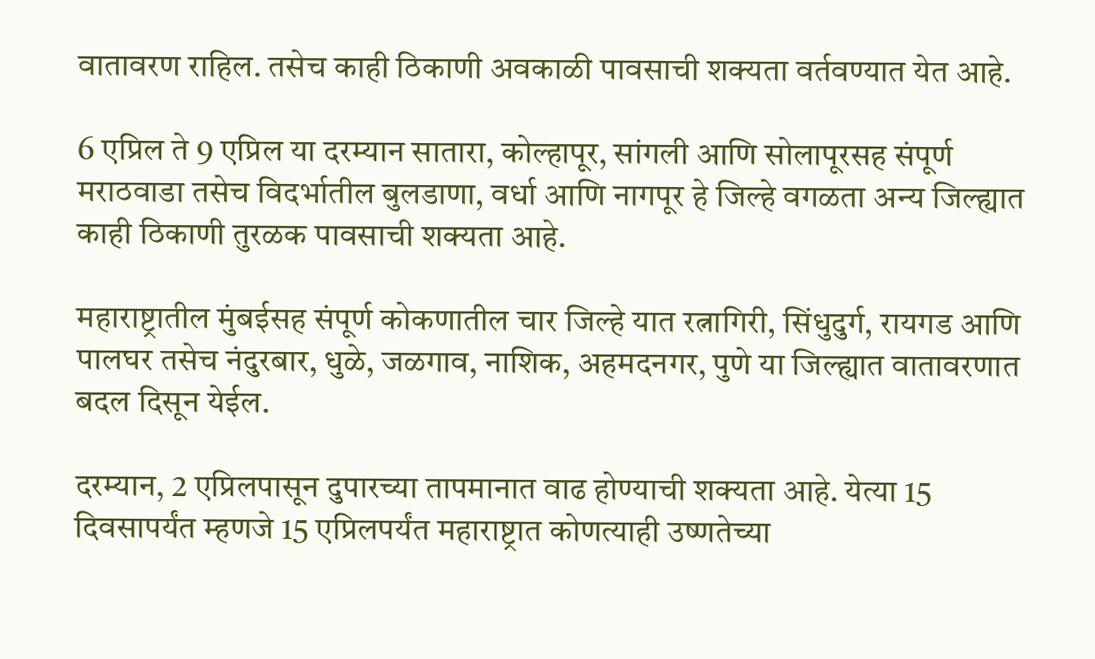वातावरण राहिल. तसेच काही ठिकाणी अवकाळी पावसाची शक्यता वर्तवण्यात येत आहे.

6 एप्रिल ते 9 एप्रिल या दरम्यान सातारा, कोल्हापूर, सांगली आणि सोलापूरसह संपूर्ण मराठवाडा तसेच विदर्भातील बुलडाणा, वर्धा आणि नागपूर हे जिल्हे वगळता अन्य जिल्ह्यात काही ठिकाणी तुरळक पावसाची शक्यता आहे.

महाराष्ट्रातील मुंबईसह संपूर्ण कोकणातील चार जिल्हे यात रत्नागिरी, सिंधुदुर्ग, रायगड आणि पालघर तसेच नंदुरबार, धुळे, जळगाव, नाशिक, अहमदनगर, पुणे या जिल्ह्यात वातावरणात बदल दिसून येईल.

दरम्यान, 2 एप्रिलपासून दुपारच्या तापमानात वाढ होण्याची शक्यता आहे. येत्या 15 दिवसापर्यंत म्हणजे 15 एप्रिलपर्यंत महाराष्ट्रात कोणत्याही उष्णतेच्या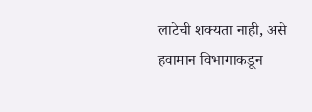लाटेची शक्यता नाही, असे हवामान विभागाकडून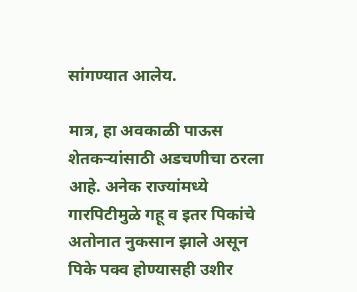सांगण्यात आलेय.

मात्र, हा अवकाळी पाऊस शेतकऱ्यांसाठी अडचणीचा ठरला आहे. अनेक राज्यांमध्ये गारपिटीमुळे गहू व इतर पिकांचे अतोनात नुकसान झाले असून पिके पक्व होण्यासही उशीर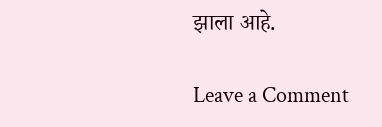झाला आहे.

Leave a Comment